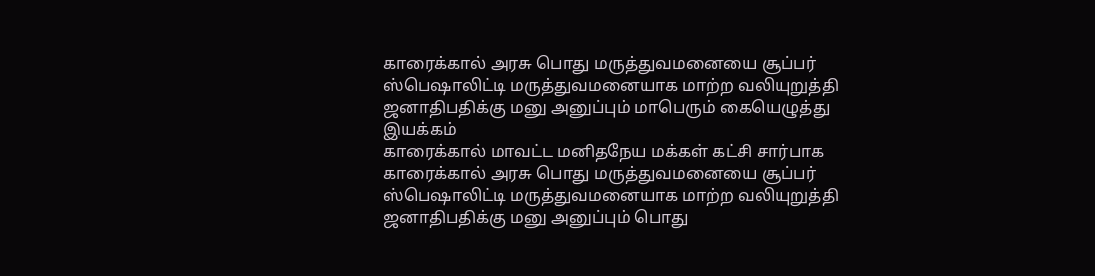காரைக்கால் அரசு பொது மருத்துவமனையை சூப்பர் ஸ்பெஷாலிட்டி மருத்துவமனையாக மாற்ற வலியுறுத்தி ஜனாதிபதிக்கு மனு அனுப்பும் மாபெரும் கையெழுத்து இயக்கம்
காரைக்கால் மாவட்ட மனிதநேய மக்கள் கட்சி சார்பாக காரைக்கால் அரசு பொது மருத்துவமனையை சூப்பர் ஸ்பெஷாலிட்டி மருத்துவமனையாக மாற்ற வலியுறுத்தி ஜனாதிபதிக்கு மனு அனுப்பும் பொது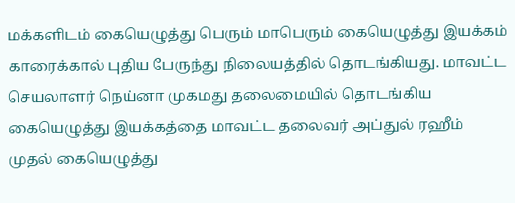மக்களிடம் கையெழுத்து பெரும் மாபெரும் கையெழுத்து இயக்கம் காரைக்கால் புதிய பேருந்து நிலையத்தில் தொடங்கியது. மாவட்ட செயலாளர் நெய்னா முகமது தலைமையில் தொடங்கிய கையெழுத்து இயக்கத்தை மாவட்ட தலைவர் அப்துல் ரஹீம் முதல் கையெழுத்து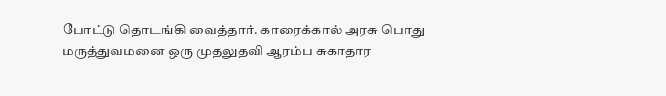போட்டு தொடங்கி வைத்தார். காரைக்கால் அரசு பொது மருத்துவமனை ஒரு முதலுதவி ஆரம்ப சுகாதார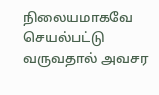நிலையமாகவே செயல்பட்டு வருவதால் அவசர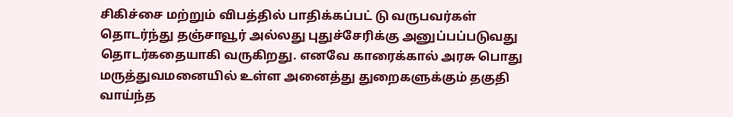சிகிச்சை மற்றும் விபத்தில் பாதிக்கப்பட் டு வருபவர்கள் தொடர்ந்து தஞ்சாவூர் அல்லது புதுச்சேரிக்கு அனுப்பப்படுவது தொடர்கதையாகி வருகிறது. எனவே காரைக்கால் அரசு பொது மருத்துவமனையில் உள்ள அனைத்து துறைகளுக்கும் தகுதி வாய்ந்த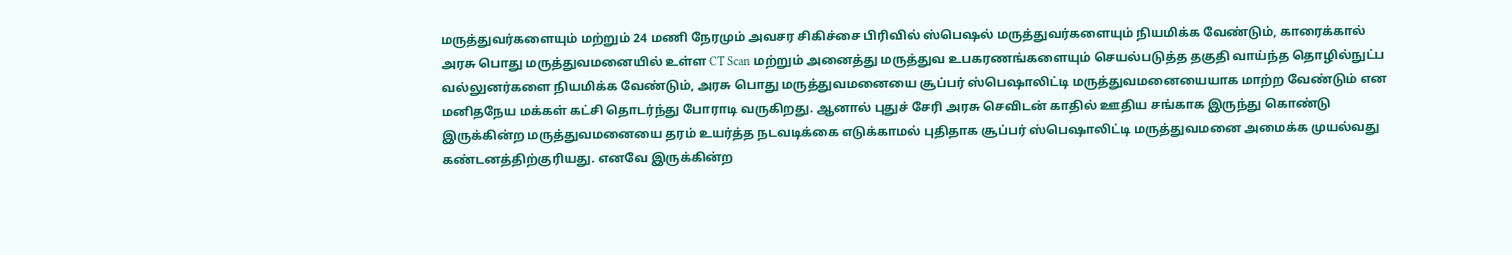மருத்துவர்களையும் மற்றும் 24 மணி நேரமும் அவசர சிகிச்சை பிரிவில் ஸ்பெஷல் மருத்துவர்களையும் நியமிக்க வேண்டும், காரைக்கால் அரசு பொது மருத்துவமனையில் உள்ள CT Scan மற்றும் அனைத்து மருத்துவ உபகரணங்களையும் செயல்படுத்த தகுதி வாய்ந்த தொழில்நுட்ப வல்லுனர்களை நியமிக்க வேண்டும், அரசு பொது மருத்துவமனையை சூப்பர் ஸ்பெஷாலிட்டி மருத்துவமனையையாக மாற்ற வேண்டும் என மனிதநேய மக்கள் கட்சி தொடர்ந்து போராடி வருகிறது. ஆனால் புதுச் சேரி அரசு செவிடன் காதில் ஊதிய சங்காக இருந்து கொண்டு இருக்கின்ற மருத்துவமனையை தரம் உயர்த்த நடவடிக்கை எடுக்காமல் புதிதாக சூப்பர் ஸ்பெஷாலிட்டி மருத்துவமனை அமைக்க முயல்வது கண்டனத்திற்குரியது. எனவே இருக்கின்ற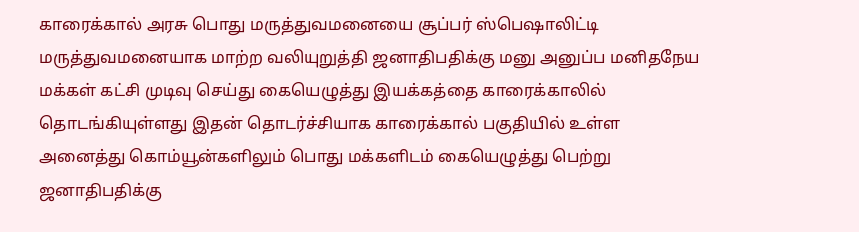காரைக்கால் அரசு பொது மருத்துவமனையை சூப்பர் ஸ்பெஷாலிட்டி மருத்துவமனையாக மாற்ற வலியுறுத்தி ஜனாதிபதிக்கு மனு அனுப்ப மனிதநேய மக்கள் கட்சி முடிவு செய்து கையெழுத்து இயக்கத்தை காரைக்காலில் தொடங்கியுள்ளது இதன் தொடர்ச்சியாக காரைக்கால் பகுதியில் உள்ள அனைத்து கொம்யூன்களிலும் பொது மக்களிடம் கையெழுத்து பெற்று ஜனாதிபதிக்கு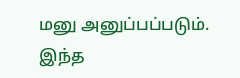மனு அனுப்பப்படும். இந்த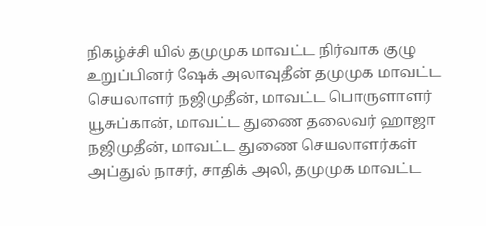நிகழ்ச்சி யில் தமுமுக மாவட்ட நிர்வாக குழு உறுப்பினர் ஷேக் அலாவுதீன் தமுமுக மாவட்ட செயலாளர் நஜிமுதீன், மாவட்ட பொருளாளர் யூசுப்கான், மாவட்ட துணை தலைவர் ஹாஜா நஜிமுதீன், மாவட்ட துணை செயலாளர்கள் அப்துல் நாசர், சாதிக் அலி, தமுமுக மாவட்ட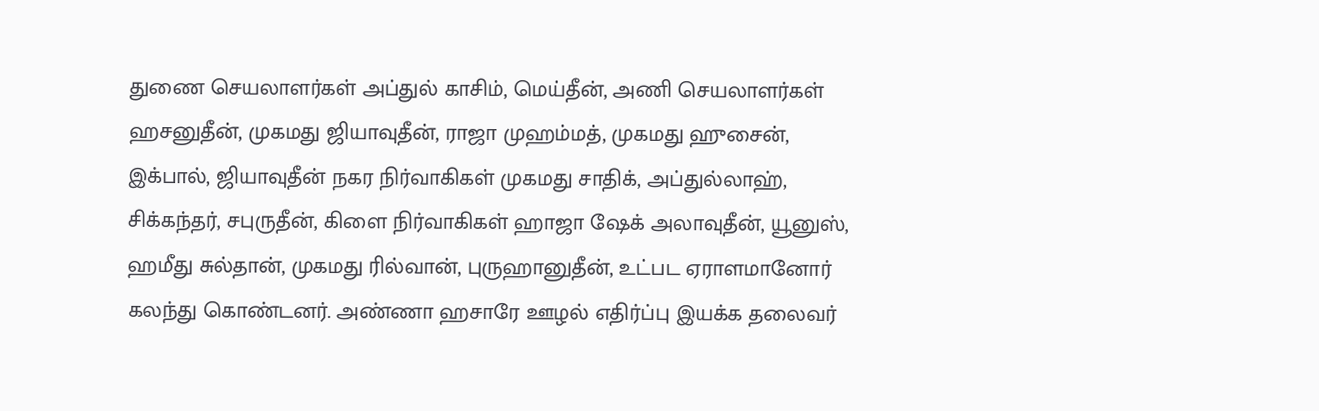துணை செயலாளர்கள் அப்துல் காசிம், மெய்தீன், அணி செயலாளர்கள் ஹசனுதீன், முகமது ஜியாவுதீன், ராஜா முஹம்மத், முகமது ஹுசைன், இக்பால், ஜியாவுதீன் நகர நிர்வாகிகள் முகமது சாதிக், அப்துல்லாஹ், சிக்கந்தர், சபுருதீன், கிளை நிர்வாகிகள் ஹாஜா ஷேக் அலாவுதீன், யூனுஸ், ஹமீது சுல்தான், முகமது ரில்வான், புருஹானுதீன், உட்பட ஏராளமானோர் கலந்து கொண்டனர். அண்ணா ஹசாரே ஊழல் எதிர்ப்பு இயக்க தலைவர்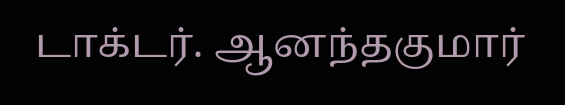டாக்டர். ஆனந்தகுமார்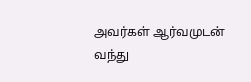அவர்கள் ஆர்வமுடன் வந்து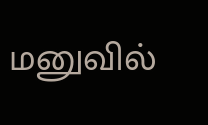மனுவில்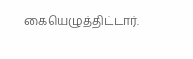கையெழுத்திட்டார்.